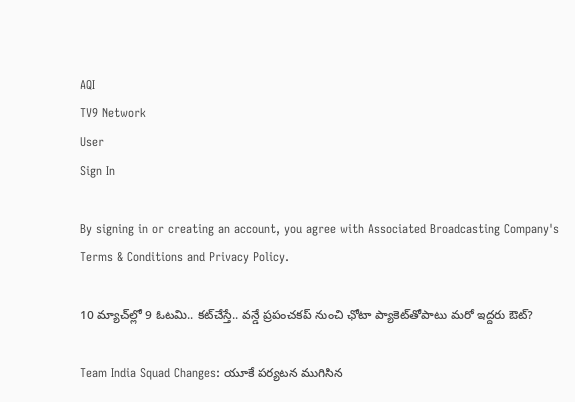AQI
TV9 Network
User
Sign In

By signing in or creating an account, you agree with Associated Broadcasting Company's Terms & Conditions and Privacy Policy.

10 మ్యాచ్‌ల్లో 9 ఓటమి.. కట్‌చేస్తే.. వన్డే ప్రపంచకప్ నుంచి ఛోటా ప్యాకెట్‌తోపాటు మరో ఇద్దరు ఔట్?

Team India Squad Changes: యూకే పర్యటన ముగిసిన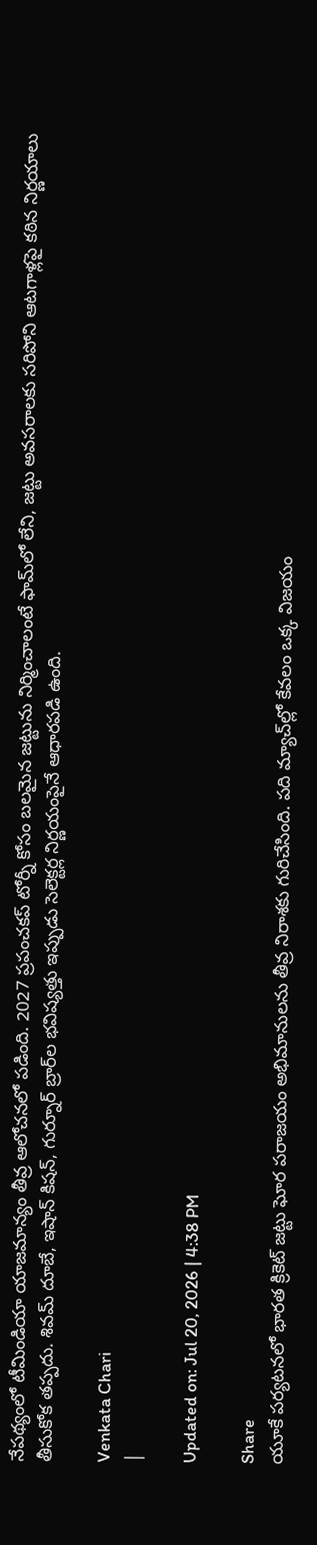నేపథ్యంలో టీమిండియా యాజమాన్యం తీవ్ర ఆలోచనలో పడింది. 2027 ప్రపంచకప్ టోర్నీ కోసం బలమైన జట్టును నిర్మించాలంటే ఫామ్‌లో లేని, జట్టు అవసరాలకు సరిపోని ఆటగాళ్లపై కఠిన నిర్ణయాలు తీసుకోక తప్పదు. శివమ్ దూబే, ఇషాన్ కిషన్, గుర్నూర్ బ్రార్‌ల భవిష్యత్తు ఇప్పుడు సెలెక్టర్ల నిర్ణయంపైనే ఆధారపడి ఉంది.

Venkata Chari
|

Updated on: Jul 20, 2026 | 4:38 PM

Share
యూకే పర్యటనలో భారత క్రికెట్ జట్టు ఘోర పరాజయం అభిమానులను తీవ్ర నిరాశకు గురిచేసింది. పది మ్యాచ్‌ల్లో కేవలం ఒక్క విజయం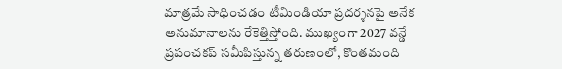మాత్రమే సాధించడం టీమిండియా ప్రదర్శనపై అనేక అనుమానాలను రేకెత్తిస్తోంది. ముఖ్యంగా 2027 వన్డే ప్రపంచకప్ సమీపిస్తున్న తరుణంలో, కొంతమంది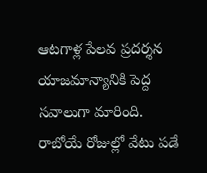ఆటగాళ్ల పేలవ ప్రదర్శన యాజమాన్యానికి పెద్ద సవాలుగా మారింది. రాబోయే రోజుల్లో వేటు పడే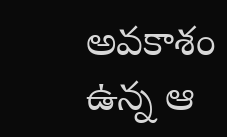అవకాశం ఉన్న ఆ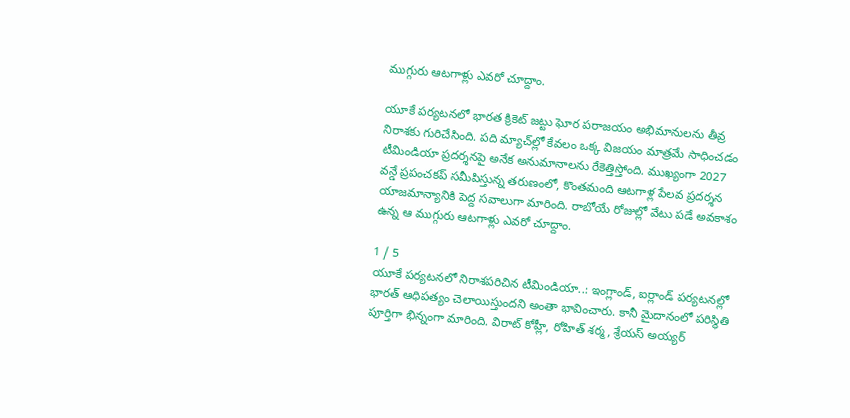ముగ్గురు ఆటగాళ్లు ఎవరో చూద్దాం.

యూకే పర్యటనలో భారత క్రికెట్ జట్టు ఘోర పరాజయం అభిమానులను తీవ్ర నిరాశకు గురిచేసింది. పది మ్యాచ్‌ల్లో కేవలం ఒక్క విజయం మాత్రమే సాధించడం టీమిండియా ప్రదర్శనపై అనేక అనుమానాలను రేకెత్తిస్తోంది. ముఖ్యంగా 2027 వన్డే ప్రపంచకప్ సమీపిస్తున్న తరుణంలో, కొంతమంది ఆటగాళ్ల పేలవ ప్రదర్శన యాజమాన్యానికి పెద్ద సవాలుగా మారింది. రాబోయే రోజుల్లో వేటు పడే అవకాశం ఉన్న ఆ ముగ్గురు ఆటగాళ్లు ఎవరో చూద్దాం.

1 / 5
యూకే పర్యటనలో నిరాశపరిచిన టీమిండియా..: ఇంగ్లాండ్, ఐర్లాండ్ పర్యటనల్లో భారత్ ఆధిపత్యం చెలాయిస్తుందని అంతా భావించారు. కానీ మైదానంలో పరిస్థితి పూర్తిగా భిన్నంగా మారింది. విరాట్ కోహ్లీ, రోహిత్ శర్మ, శ్రేయస్ అయ్యర్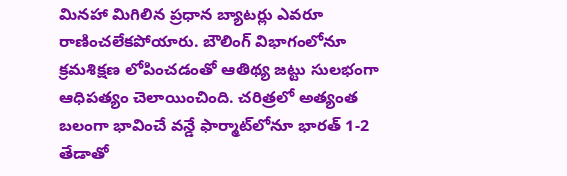మినహా మిగిలిన ప్రధాన బ్యాటర్లు ఎవరూ రాణించలేకపోయారు. బౌలింగ్ విభాగంలోనూ క్రమశిక్షణ లోపించడంతో ఆతిథ్య జట్టు సులభంగా ఆధిపత్యం చెలాయించింది. చరిత్రలో అత్యంత బలంగా భావించే వన్డే ఫార్మాట్‌లోనూ భారత్ 1-2 తేడాతో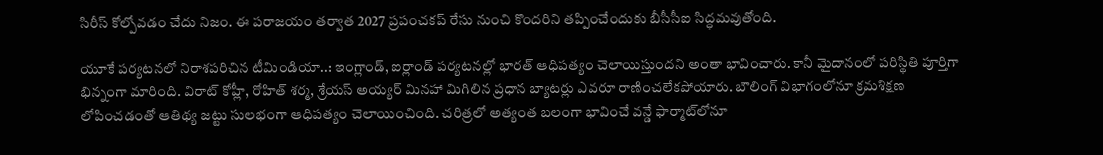సిరీస్ కోల్పోవడం చేదు నిజం. ఈ పరాజయం తర్వాత 2027 ప్రపంచకప్ రేసు నుంచి కొందరిని తప్పించేందుకు బీసీసీఐ సిద్ధమవుతోంది.

యూకే పర్యటనలో నిరాశపరిచిన టీమిండియా..: ఇంగ్లాండ్, ఐర్లాండ్ పర్యటనల్లో భారత్ ఆధిపత్యం చెలాయిస్తుందని అంతా భావించారు. కానీ మైదానంలో పరిస్థితి పూర్తిగా భిన్నంగా మారింది. విరాట్ కోహ్లీ, రోహిత్ శర్మ, శ్రేయస్ అయ్యర్ మినహా మిగిలిన ప్రధాన బ్యాటర్లు ఎవరూ రాణించలేకపోయారు. బౌలింగ్ విభాగంలోనూ క్రమశిక్షణ లోపించడంతో ఆతిథ్య జట్టు సులభంగా ఆధిపత్యం చెలాయించింది. చరిత్రలో అత్యంత బలంగా భావించే వన్డే ఫార్మాట్‌లోనూ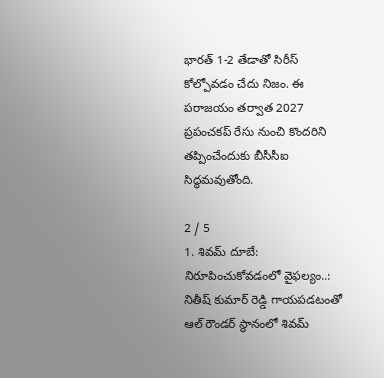భారత్ 1-2 తేడాతో సిరీస్ కోల్పోవడం చేదు నిజం. ఈ పరాజయం తర్వాత 2027 ప్రపంచకప్ రేసు నుంచి కొందరిని తప్పించేందుకు బీసీసీఐ సిద్ధమవుతోంది.

2 / 5
1. శివమ్ దూబే: నిరూపించుకోవడంలో వైఫల్యం..: నితీష్ కుమార్ రెడ్డి గాయపడటంతో ఆల్ రౌండర్ స్థానంలో శివమ్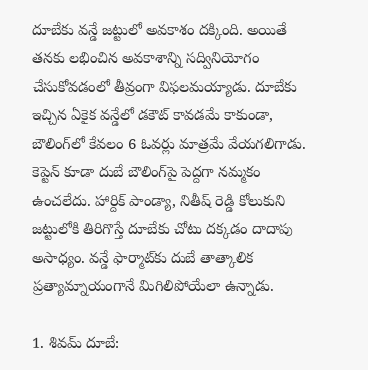దూబేకు వన్డే జట్టులో అవకాశం దక్కింది. అయితే తనకు లభించిన అవకాశాన్ని సద్వినియోగం చేసుకోవడంలో తీవ్రంగా విఫలమయ్యాడు. దూబేకు ఇచ్చిన ఏకైక వన్డేలో డకౌట్ కావడమే కాకుండా, బౌలింగ్‌లో కేవలం 6 ఓవర్లు మాత్రమే వేయగలిగాడు. కెప్టెన్ కూడా దుబే బౌలింగ్‌పై పెద్దగా నమ్మకం ఉంచలేదు. హార్దిక్ పాండ్యా, నితీష్ రెడ్డి కోలుకుని జట్టులోకి తిరిగొస్తే దూబేకు చోటు దక్కడం దాదాపు అసాధ్యం. వన్డే ఫార్మాట్‌కు దుబే తాత్కాలిక ప్రత్యామ్నాయంగానే మిగిలిపోయేలా ఉన్నాడు.

1. శివమ్ దూబే: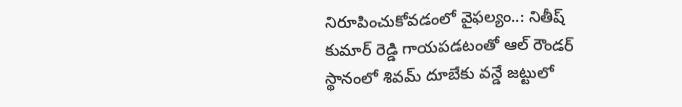నిరూపించుకోవడంలో వైఫల్యం..: నితీష్ కుమార్ రెడ్డి గాయపడటంతో ఆల్ రౌండర్ స్థానంలో శివమ్ దూబేకు వన్డే జట్టులో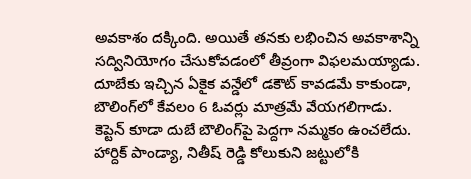అవకాశం దక్కింది. అయితే తనకు లభించిన అవకాశాన్ని సద్వినియోగం చేసుకోవడంలో తీవ్రంగా విఫలమయ్యాడు. దూబేకు ఇచ్చిన ఏకైక వన్డేలో డకౌట్ కావడమే కాకుండా, బౌలింగ్‌లో కేవలం 6 ఓవర్లు మాత్రమే వేయగలిగాడు. కెప్టెన్ కూడా దుబే బౌలింగ్‌పై పెద్దగా నమ్మకం ఉంచలేదు. హార్దిక్ పాండ్యా, నితీష్ రెడ్డి కోలుకుని జట్టులోకి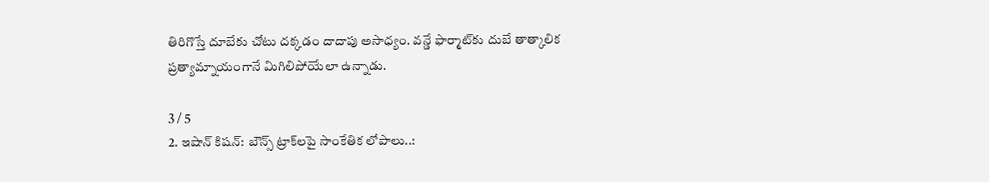తిరిగొస్తే దూబేకు చోటు దక్కడం దాదాపు అసాధ్యం. వన్డే ఫార్మాట్‌కు దుబే తాత్కాలిక ప్రత్యామ్నాయంగానే మిగిలిపోయేలా ఉన్నాడు.

3 / 5
2. ఇషాన్ కిషన్: బౌన్స్ ట్రాక్‌లపై సాంకేతిక లోపాలు..: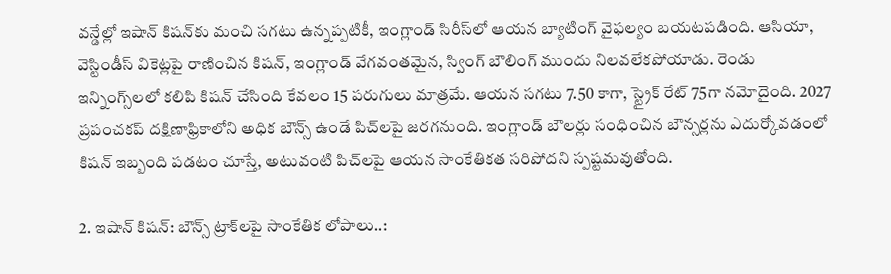వన్డేల్లో ఇషాన్ కిషన్‌కు మంచి సగటు ఉన్నప్పటికీ, ఇంగ్లాండ్ సిరీస్‌లో ఆయన బ్యాటింగ్ వైఫల్యం బయటపడింది. ఆసియా, వెస్టిండీస్ వికెట్లపై రాణించిన కిషన్, ఇంగ్లాండ్ వేగవంతమైన, స్వింగ్ బౌలింగ్ ముందు నిలవలేకపోయాడు. రెండు ఇన్నింగ్స్‌లలో కలిపి కిషన్ చేసింది కేవలం 15 పరుగులు మాత్రమే. ఆయన సగటు 7.50 కాగా, స్ట్రైక్ రేట్ 75గా నమోదైంది. 2027 ప్రపంచకప్ దక్షిణాఫ్రికాలోని అధిక బౌన్స్ ఉండే పిచ్‌లపై జరగనుంది. ఇంగ్లాండ్ బౌలర్లు సంధించిన బౌన్సర్లను ఎదుర్కోవడంలో కిషన్ ఇబ్బంది పడటం చూస్తే, అటువంటి పిచ్‌లపై ఆయన సాంకేతికత సరిపోదని స్పష్టమవుతోంది.

2. ఇషాన్ కిషన్: బౌన్స్ ట్రాక్‌లపై సాంకేతిక లోపాలు..: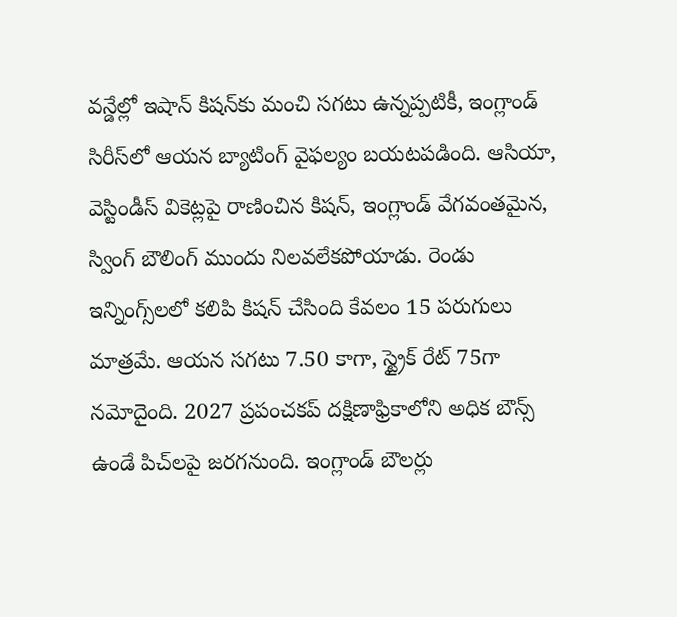వన్డేల్లో ఇషాన్ కిషన్‌కు మంచి సగటు ఉన్నప్పటికీ, ఇంగ్లాండ్ సిరీస్‌లో ఆయన బ్యాటింగ్ వైఫల్యం బయటపడింది. ఆసియా, వెస్టిండీస్ వికెట్లపై రాణించిన కిషన్, ఇంగ్లాండ్ వేగవంతమైన, స్వింగ్ బౌలింగ్ ముందు నిలవలేకపోయాడు. రెండు ఇన్నింగ్స్‌లలో కలిపి కిషన్ చేసింది కేవలం 15 పరుగులు మాత్రమే. ఆయన సగటు 7.50 కాగా, స్ట్రైక్ రేట్ 75గా నమోదైంది. 2027 ప్రపంచకప్ దక్షిణాఫ్రికాలోని అధిక బౌన్స్ ఉండే పిచ్‌లపై జరగనుంది. ఇంగ్లాండ్ బౌలర్లు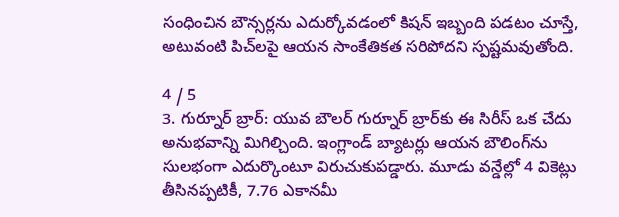సంధించిన బౌన్సర్లను ఎదుర్కోవడంలో కిషన్ ఇబ్బంది పడటం చూస్తే, అటువంటి పిచ్‌లపై ఆయన సాంకేతికత సరిపోదని స్పష్టమవుతోంది.

4 / 5
3. గుర్నూర్ బ్రార్: యువ బౌలర్ గుర్నూర్ బ్రార్‌కు ఈ సిరీస్ ఒక చేదు అనుభవాన్ని మిగిల్చింది. ఇంగ్లాండ్ బ్యాటర్లు ఆయన బౌలింగ్‌ను సులభంగా ఎదుర్కొంటూ విరుచుకుపడ్డారు. మూడు వన్డేల్లో 4 వికెట్లు తీసినప్పటికీ, 7.76 ఎకానమీ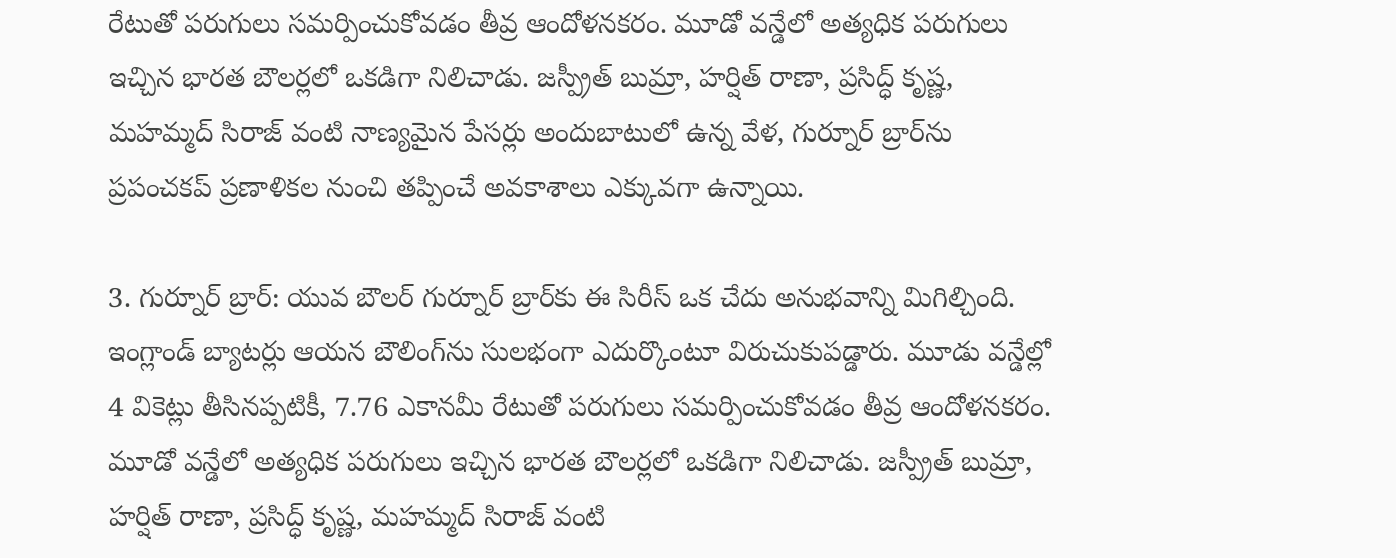రేటుతో పరుగులు సమర్పించుకోవడం తీవ్ర ఆందోళనకరం. మూడో వన్డేలో అత్యధిక పరుగులు ఇచ్చిన భారత బౌలర్లలో ఒకడిగా నిలిచాడు. జస్ప్రీత్ బుమ్రా, హర్షిత్ రాణా, ప్రసిద్ధ్ కృష్ణ, మహమ్మద్ సిరాజ్ వంటి నాణ్యమైన పేసర్లు అందుబాటులో ఉన్న వేళ, గుర్నూర్ బ్రార్‌ను ప్రపంచకప్ ప్రణాళికల నుంచి తప్పించే అవకాశాలు ఎక్కువగా ఉన్నాయి.

3. గుర్నూర్ బ్రార్: యువ బౌలర్ గుర్నూర్ బ్రార్‌కు ఈ సిరీస్ ఒక చేదు అనుభవాన్ని మిగిల్చింది. ఇంగ్లాండ్ బ్యాటర్లు ఆయన బౌలింగ్‌ను సులభంగా ఎదుర్కొంటూ విరుచుకుపడ్డారు. మూడు వన్డేల్లో 4 వికెట్లు తీసినప్పటికీ, 7.76 ఎకానమీ రేటుతో పరుగులు సమర్పించుకోవడం తీవ్ర ఆందోళనకరం. మూడో వన్డేలో అత్యధిక పరుగులు ఇచ్చిన భారత బౌలర్లలో ఒకడిగా నిలిచాడు. జస్ప్రీత్ బుమ్రా, హర్షిత్ రాణా, ప్రసిద్ధ్ కృష్ణ, మహమ్మద్ సిరాజ్ వంటి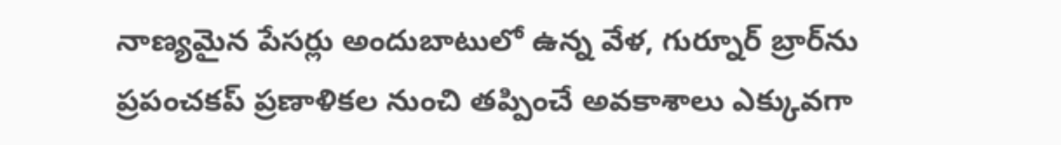నాణ్యమైన పేసర్లు అందుబాటులో ఉన్న వేళ, గుర్నూర్ బ్రార్‌ను ప్రపంచకప్ ప్రణాళికల నుంచి తప్పించే అవకాశాలు ఎక్కువగా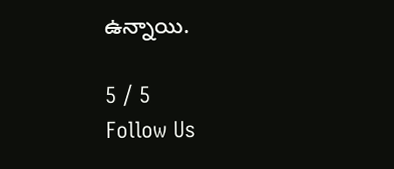ఉన్నాయి.

5 / 5
Follow Us